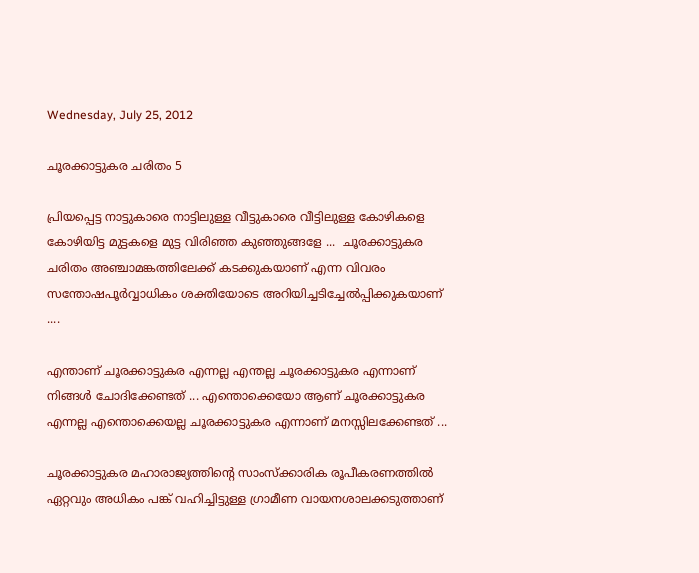Wednesday, July 25, 2012

ചൂരക്കാട്ടുകര ചരിതം 5

പ്രിയപ്പെട്ട നാട്ടുകാരെ നാട്ടിലുള്ള വീട്ടുകാരെ വീട്ടിലുള്ള കോഴികളെ കോഴിയിട്ട മുട്ടകളെ മുട്ട വിരിഞ്ഞ കുഞ്ഞുങ്ങളേ ...  ചൂരക്കാട്ടുകര ചരിതം അഞ്ചാമങ്കത്തിലേക്ക് കടക്കുകയാണ് എന്ന വിവരം സന്തോഷപൂര്‍വ്വാധികം ശക്തിയോടെ അറിയിച്ചടിച്ചേല്‍പ്പിക്കുകയാണ് ....

എന്താണ് ചൂരക്കാട്ടുകര എന്നല്ല എന്തല്ല ചൂരക്കാട്ടുകര എന്നാണ് നിങ്ങള്‍ ചോദിക്കേണ്ടത് ... എന്തൊക്കെയോ ആണ് ചൂരക്കാട്ടുകര എന്നല്ല എന്തൊക്കെയല്ല ചൂരക്കാട്ടുകര എന്നാണ് മനസ്സിലക്കേണ്ടത് ...

ചൂരക്കാട്ടുകര മഹാരാജ്യത്തിന്റെ സാംസ്ക്കാരിക രൂപീകരണത്തില്‍ ഏറ്റവും അധികം പങ്ക് വഹിച്ചിട്ടുള്ള ഗ്രാമീണ വായനശാലക്കടുത്താണ്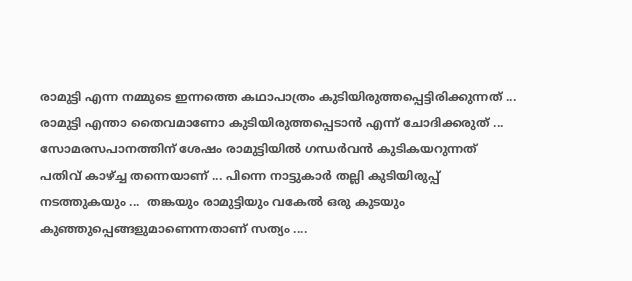രാമുട്ടി എന്ന നമ്മുടെ ഇന്നത്തെ കഥാപാത്രം കുടിയിരുത്തപ്പെട്ടിരിക്കുന്നത് ... രാമുട്ടി എന്താ തൈവമാണോ കുടിയിരുത്തപ്പെടാന്‍ എന്ന് ചോദിക്കരുത് ... സോമരസപാനത്തിന് ശേഷം രാമുട്ടിയില്‍ ഗന്ധര്‍വന്‍ കുടികയറുന്നത് പതിവ് കാഴ്ച്ച തന്നെയാണ് ... പിന്നെ നാട്ടുകാര്‍ തല്ലി കുടിയിരുപ്പ് നടത്തുകയും ...  തങ്കയും രാമുട്ടിയും വകേല്‍ ഒരു കുടയും കുഞ്ഞുപ്പെങ്ങളുമാണെന്നതാണ് സത്യം ....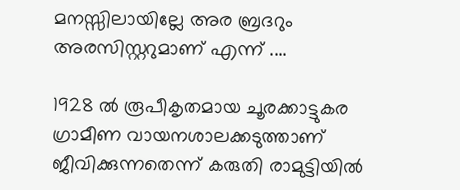മനസ്സിലായില്ലേ അര ബ്രദറും അരസിസ്റ്ററുമാണ് എന്ന് ....

1928 ല്‍ രൂപീകൃതമായ ചൂരക്കാട്ടുകര ഗ്രാമീണ വായനശാലക്കടുത്താണ് ജീവിക്കുന്നതെന്ന് കരുതി രാമുട്ടിയില്‍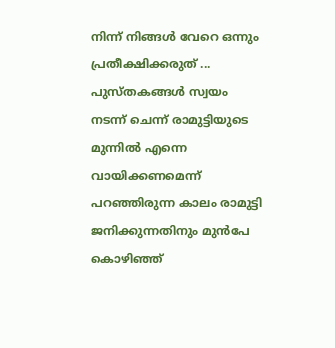നിന്ന് നിങ്ങള്‍ വേറെ ഒന്നും പ്രതീക്ഷിക്കരുത് ... പുസ്തകങ്ങള്‍ സ്വയം നടന്ന് ചെന്ന് രാമുട്ടിയുടെ മുന്നില്‍ എന്നെ വായിക്കണമെന്ന് പറഞ്ഞിരുന്ന കാലം രാമുട്ടി ജനിക്കുന്നതിനും മുന്‍പേ കൊഴിഞ്ഞ്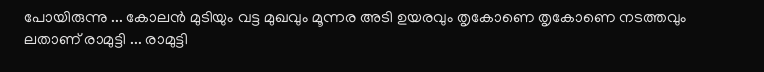പോയിരുന്നു ... കോലന്‍ മുടിയും വട്ട മുഖവും മൂന്നര അടി ഉയരവും തൃകോണെ തൃകോണെ നടത്തവും ലതാണ് രാമുട്ടി ... രാമുട്ടി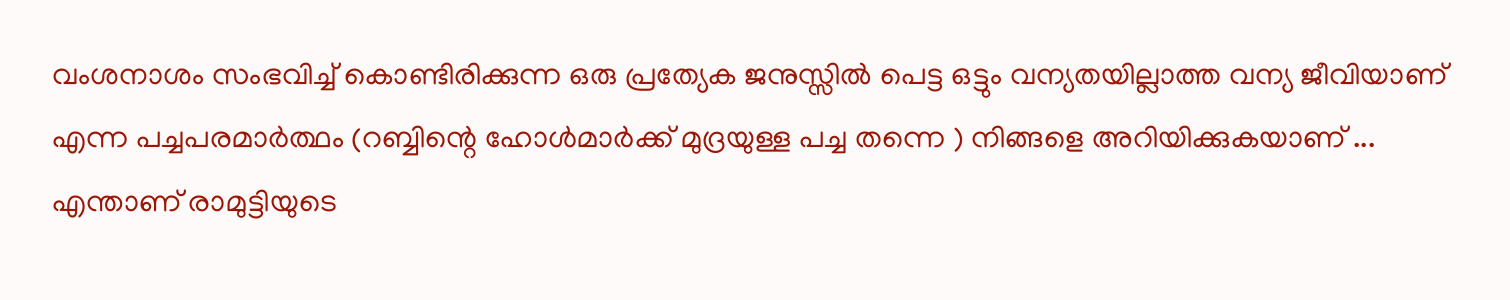വംശനാശം സംഭവിച്ച് കൊണ്ടിരിക്കുന്ന ഒരു പ്രത്യേക ജനുസ്സില്‍ പെട്ട ഒട്ടും വന്യതയില്ലാത്ത വന്യ ജീവിയാണ് എന്ന പച്ചപരമാര്‍ത്ഥം (റബ്ബിന്റെ ഹോള്‍മാര്‍ക്ക് മുദ്രയുള്ള പച്ച തന്നെ ) നിങ്ങളെ അറിയിക്കുകയാണ് ... എന്താണ് രാമുട്ടിയുടെ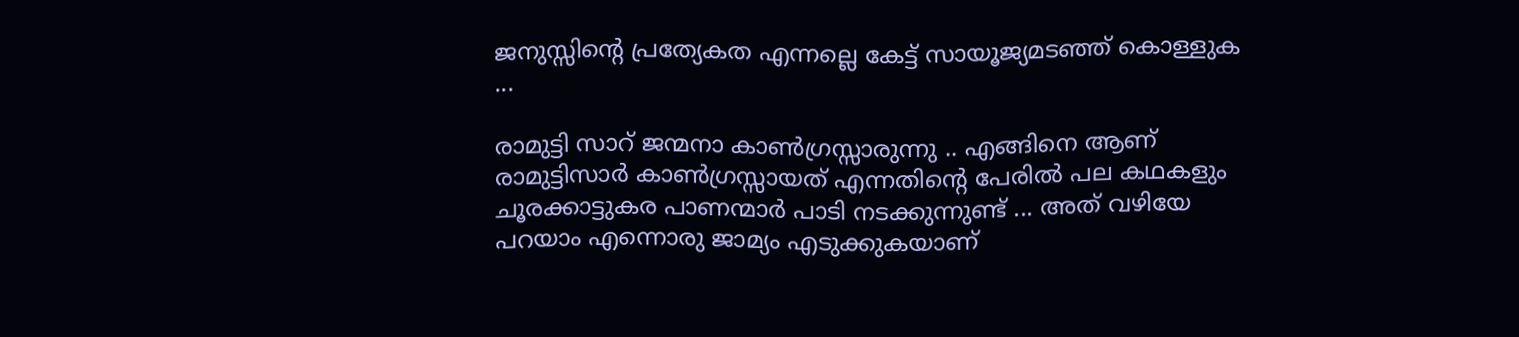ജനുസ്സിന്റെ പ്രത്യേകത എന്നല്ലെ കേട്ട് സായൂജ്യമടഞ്ഞ് കൊള്ളുക ...

രാമുട്ടി സാറ് ജന്മനാ കാണ്‍ഗ്രസ്സാരുന്നു .. എങ്ങിനെ ആണ് രാമുട്ടിസാര്‍ കാണ്‍ഗ്രസ്സായത് എന്നതിന്റെ പേരില്‍ പല കഥകളും ചൂരക്കാട്ടുകര പാണന്മാര്‍ പാടി നടക്കുന്നുണ്ട് ... അത് വഴിയേ പറയാം എന്നൊരു ജാമ്യം എടുക്കുകയാണ്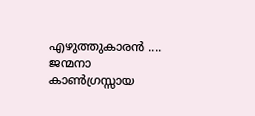എഴുത്തുകാരന്‍ .... ജന്മനാ കാണ്‍ഗ്രസ്സായ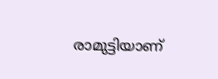രാമുട്ടിയാണ്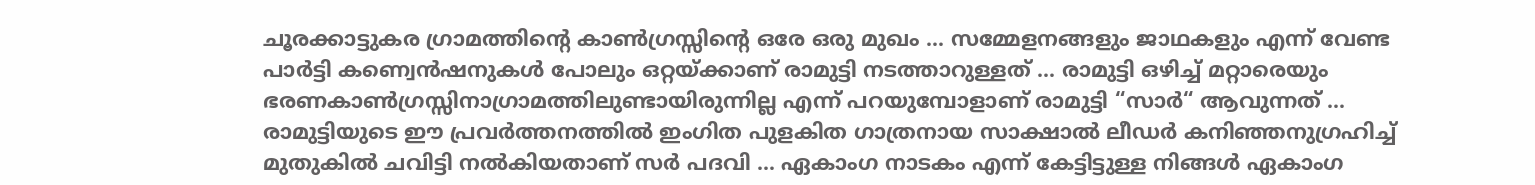ചൂരക്കാട്ടുകര ഗ്രാമത്തിന്റെ കാണ്‍ഗ്രസ്സിന്റെ ഒരേ ഒരു മുഖം ... സമ്മേളനങ്ങളും ജാഥകളും എന്ന് വേണ്ട പാര്‍ട്ടി കണ്വെന്‍ഷനുകള്‍ പോലും ഒറ്റയ്ക്കാണ് രാമുട്ടി നടത്താറുള്ളത് ... രാമുട്ടി ഒഴിച്ച് മറ്റാരെയും ഭരണകാണ്‍ഗ്രസ്സിനാഗ്രാമത്തിലുണ്ടായിരുന്നില്ല എന്ന് പറയുമ്പോളാണ് രാമുട്ടി “സാര്‍“ ആവുന്നത് ... രാമുട്ടിയുടെ ഈ പ്രവര്‍ത്തനത്തില്‍ ഇംഗിത പുളകിത ഗാത്രനായ സാക്ഷാല്‍ ലീഡര്‍ കനിഞ്ഞനുഗ്രഹിച്ച് മുതുകില്‍ ചവിട്ടി നല്‍കിയതാണ് സര്‍ പദവി ... ഏകാംഗ നാടകം എന്ന് കേട്ടിട്ടുള്ള നിങ്ങള്‍ ഏകാംഗ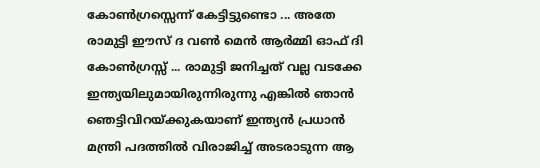കോണ്‍ഗ്രസ്സെന്ന് കേട്ടിട്ടുണ്ടൊ ... അതേ രാമുട്ടി ഈസ് ദ വണ്‍ മെന്‍ ആര്‍മ്മി ഓഫ് ദി കോണ്‍ഗ്രസ്സ് ... രാമുട്ടി ജനിച്ചത് വല്ല വടക്കേ ഇന്ത്യയിലുമായിരുന്നിരുന്നു എങ്കില്‍ ഞാന്‍ ഞെട്ടിവിറയ്ക്കുകയാണ് ഇന്ത്യന്‍ പ്രധാന്‍ മന്ത്രി പദത്തില്‍ വിരാജിച്ച് അടരാടുന്ന ആ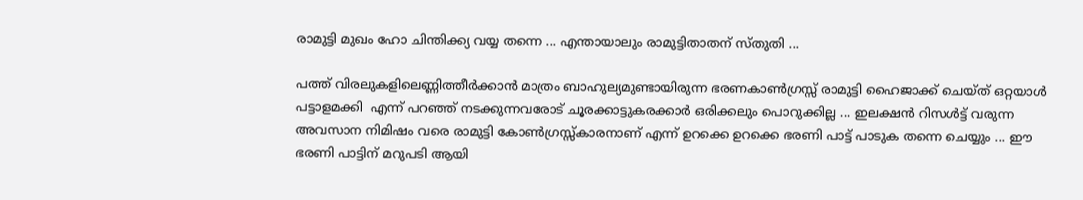രാമുട്ടി മുഖം ഹോ ചിന്തിക്ക്യ വയ്യ തന്നെ ... എന്തായാലും രാമുട്ടിതാതന് സ്തുതി ...

പത്ത് വിരലുകളിലെണ്ണിത്തീര്‍ക്കാന്‍ മാത്രം ബാഹുല്യമുണ്ടായിരുന്ന ഭരണകാണ്‍ഗ്രസ്സ് രാമുട്ടി ഹൈജാക്ക് ചെയ്ത് ഒറ്റയാള്‍ പട്ടാളമക്കി  എന്ന് പറഞ്ഞ് നടക്കുന്നവരോട് ചൂരക്കാട്ടുകരക്കാര്‍ ഒരിക്കലും പൊറുക്കില്ല ... ഇലക്ഷന്‍ റിസള്‍ട്ട് വരുന്ന അവസാന നിമിഷം വരെ രാമുട്ടി കോണ്‍ഗ്രസ്സ്കാരനാണ് എന്ന് ഉറക്കെ ഉറക്കെ ഭരണി പാട്ട് പാടുക തന്നെ ചെയ്യും ... ഈ ഭരണി പാട്ടിന് മറുപടി ആയി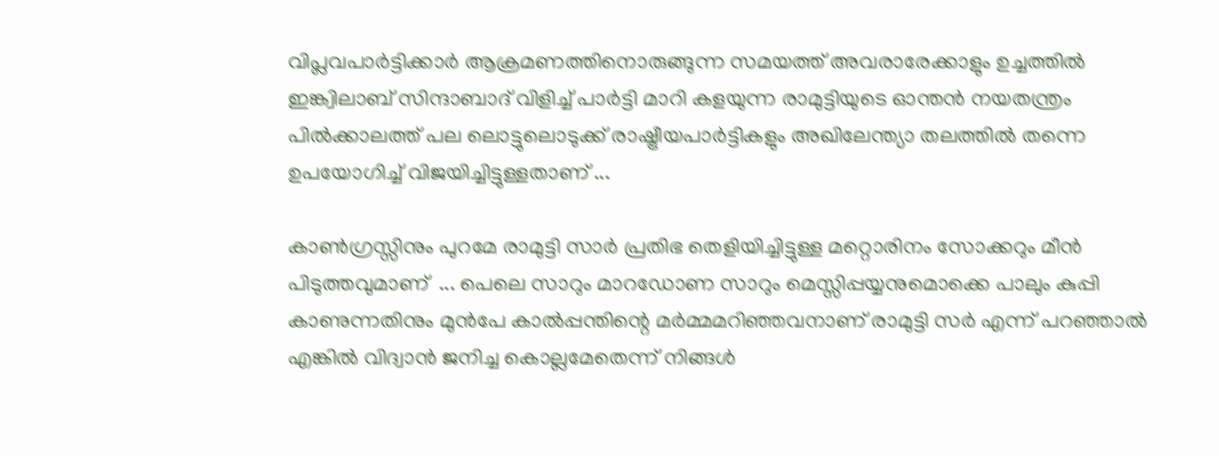വിപ്ലവപാര്‍ട്ടിക്കാര്‍ ആക്രമണത്തിനൊരുങ്ങുന്ന സമയത്ത് അവരാരേക്കാളും ഉച്ചത്തില്‍ ഇങ്ക്വിലാബ് സിന്ദാബാദ് വിളിച്ച് പാര്‍ട്ടി മാറി കളയുന്ന രാമുട്ടിയുടെ ഓന്തന്‍ നയതന്ത്രം പില്‍ക്കാലത്ത് പല ലൊട്ടുലൊടുക്ക് രാഷ്ട്രീയപാര്‍ട്ടികളും അഖിലേന്ത്യാ തലത്തില്‍ തന്നെ ഉപയോഗിച്ച് വിജയിച്ചിട്ടുള്ളതാണ് ...

കാണ്‍ഗ്രസ്സിനും പുറമേ രാമുട്ടി സാര്‍ പ്രതിഭ തെളിയിച്ചിട്ടുള്ള മറ്റൊരിനം സോക്കറും മീന്‍ പിടുത്തവുമാണ്  ... പെലെ സാറും മാറഡോണ സാറും മെസ്സിപ്പയ്യനുമൊക്കെ പാലും കുപ്പി കാണുന്നതിനും മുന്‍പേ കാല്‍പ്പന്തിന്റെ മര്‍മ്മമറിഞ്ഞവനാണ് രാമുട്ടി സര്‍ എന്ന് പറഞ്ഞാല്‍ എങ്കില്‍ വിദ്വാന്‍ ജനിച്ച കൊല്ലമേതെന്ന് നിങ്ങള്‍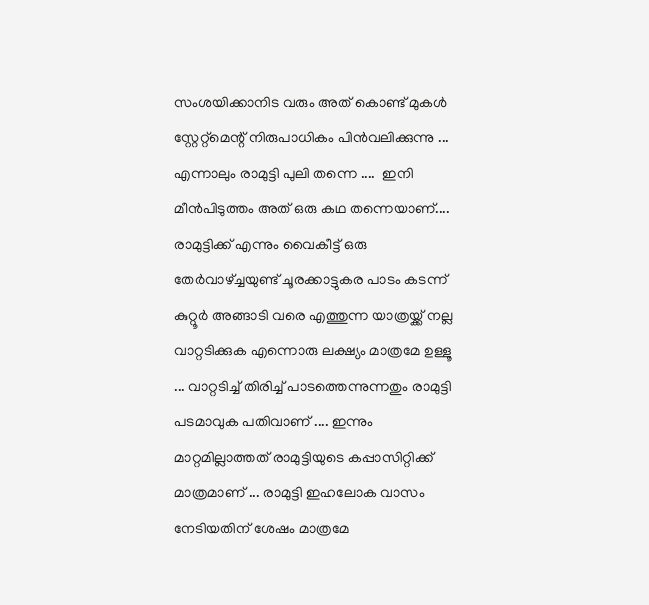സംശയിക്കാനിട വരും അത് കൊണ്ട് മുകള്‍ സ്റ്റേറ്റ്മെന്റ് നിരുപാധികം പിന്‍വലിക്കുന്നു ... എന്നാലും രാമുട്ടി പുലി തന്നെ ....  ഇനി മീന്‍പിടുത്തം അത് ഒരു കഥ തന്നെയാണ്.... രാമുട്ടിക്ക് എന്നും വൈകീട്ട് ഒരു തേര്‍വാഴ്ച്ചയുണ്ട് ചൂരക്കാട്ടുകര പാടം കടന്ന് കുറ്റൂര്‍ അങ്ങാടി വരെ എത്തുന്ന യാത്രയ്ക്ക് നല്ല വാറ്റടിക്കുക എന്നൊരു ലക്ഷ്യം മാത്രമേ ഉള്ളൂ ... വാറ്റടിച്ച് തിരിച്ച് പാടത്തെന്നുന്നതും രാമുട്ടി പടമാവുക പതിവാണ് .... ഇന്നും മാറ്റമില്ലാത്തത് രാമുട്ടിയുടെ കപ്പാസിറ്റിക്ക് മാത്രമാണ് ... രാമുട്ടി ഇഹലോക വാസം നേടിയതിന് ശേഷം മാത്രമേ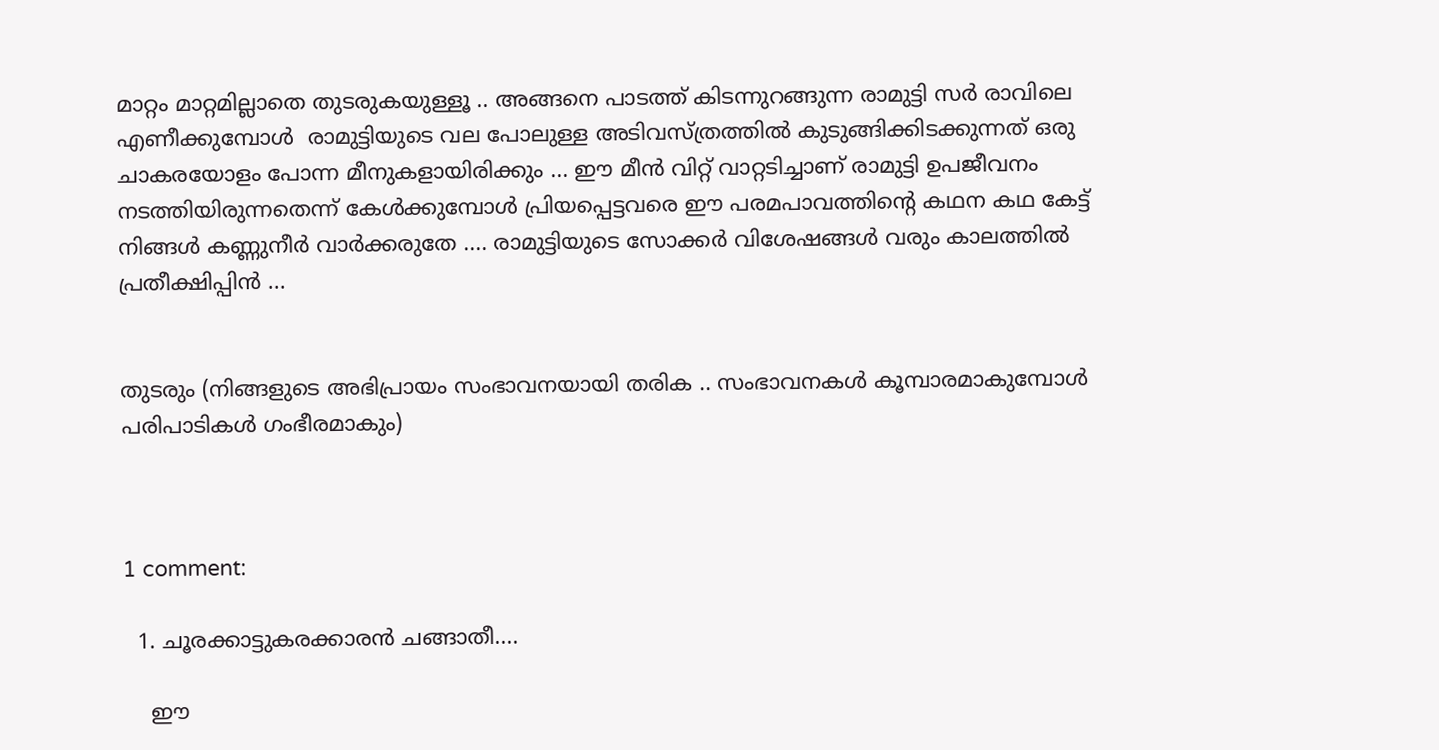മാറ്റം മാറ്റമില്ലാതെ തുടരുകയുള്ളൂ .. അങ്ങനെ പാടത്ത് കിടന്നുറങ്ങുന്ന രാമുട്ടി സര്‍ രാവിലെ എണീക്കുമ്പോള്‍  രാമുട്ടിയുടെ വല പോലുള്ള അടിവസ്ത്രത്തില്‍ കുടുങ്ങിക്കിടക്കുന്നത് ഒരു ചാകരയോളം പോന്ന മീനുകളായിരിക്കും ... ഈ മീന്‍ വിറ്റ് വാറ്റടിച്ചാണ് രാമുട്ടി ഉപജീവനം നടത്തിയിരുന്നതെന്ന് കേള്‍ക്കുമ്പോള്‍ പ്രിയപ്പെട്ടവരെ ഈ പരമപാവത്തിന്റെ കഥന കഥ കേട്ട് നിങ്ങള്‍ കണ്ണുനീര്‍ വാര്‍ക്കരുതേ .... രാമുട്ടിയുടെ സോക്കര്‍ വിശേഷങ്ങള്‍ വരും കാലത്തില്‍ പ്രതീക്ഷിപ്പിന്‍ ...


തുടരും (നിങ്ങളുടെ അഭിപ്രായം സംഭാവനയായി തരിക .. സംഭാവനകള്‍ കൂമ്പാരമാകുമ്പോള്‍ പരിപാടികള്‍ ഗംഭീരമാകും)



1 comment:

  1. ചൂരക്കാട്ടുകരക്കാരന്‍ ചങ്ങാതീ....

    ഈ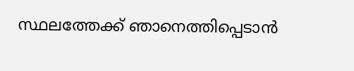സ്ഥലത്തേക്ക് ഞാനെത്തിപ്പെടാന്‍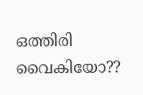ഒത്തിരി വൈകിയോ??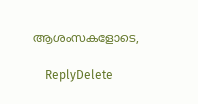ആശംസകളോടെ,

    ReplyDelete